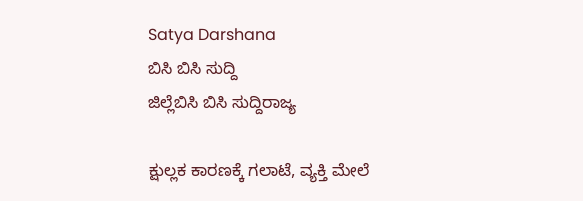Satya Darshana
ಬಿಸಿ ಬಿಸಿ ಸುದ್ದಿ
ಜಿಲ್ಲೆಬಿಸಿ ಬಿಸಿ ಸುದ್ದಿರಾಜ್ಯ

ಕ್ಷುಲ್ಲಕ ಕಾರಣಕ್ಕೆ ಗಲಾಟೆ, ವ್ಯಕ್ತಿ ಮೇಲೆ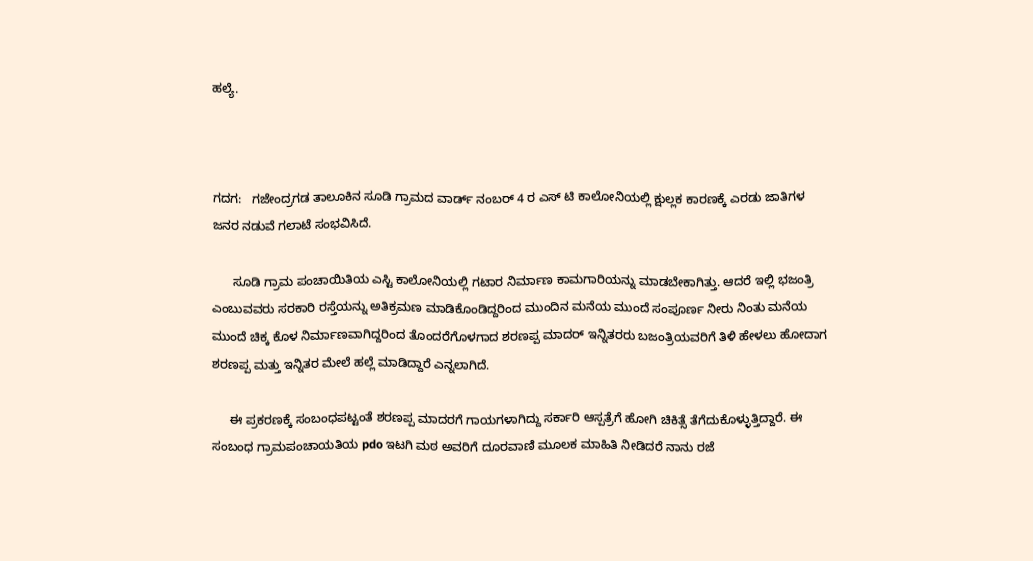ಹಲ್ಯೆ.



ಗದಗ:   ಗಜೇಂದ್ರಗಡ ತಾಲೂಕಿನ ಸೂಡಿ ಗ್ರಾಮದ ವಾರ್ಡ್ ನಂಬರ್ 4 ರ ಎಸ್ ಟಿ ಕಾಲೋನಿಯಲ್ಲಿ ಕ್ಷುಲ್ಲಕ ಕಾರಣಕ್ಕೆ ಎರಡು ಜಾತಿಗಳ ಜನರ ನಡುವೆ ಗಲಾಟೆ ಸಂಭವಿಸಿದೆ.

      ಸೂಡಿ ಗ್ರಾಮ ಪಂಚಾಯಿತಿಯ ಎಸ್ಟಿ ಕಾಲೋನಿಯಲ್ಲಿ ಗಟಾರ ನಿರ್ಮಾಣ ಕಾಮಗಾರಿಯನ್ನು ಮಾಡಬೇಕಾಗಿತ್ತು. ಆದರೆ ಇಲ್ಲಿ ಭಜಂತ್ರಿ ಎಂಬುವವರು ಸರಕಾರಿ ರಸ್ತೆಯನ್ನು ಅತಿಕ್ರಮಣ ಮಾಡಿಕೊಂಡಿದ್ದರಿಂದ ಮುಂದಿನ ಮನೆಯ ಮುಂದೆ ಸಂಪೂರ್ಣ ನೀರು ನಿಂತು ಮನೆಯ ಮುಂದೆ ಚಿಕ್ಕ ಕೊಳ ನಿರ್ಮಾಣವಾಗಿದ್ದರಿಂದ ತೊಂದರೆಗೊಳಗಾದ ಶರಣಪ್ಪ ಮಾದರ್ ಇನ್ನಿತರರು ಬಜಂತ್ರಿಯವರಿಗೆ ತಿಳಿ ಹೇಳಲು ಹೋದಾಗ ಶರಣಪ್ಪ ಮತ್ತು ಇನ್ನಿತರ ಮೇಲೆ ಹಲ್ಲೆ ಮಾಡಿದ್ದಾರೆ ಎನ್ನಲಾಗಿದೆ.

     ಈ ಪ್ರಕರಣಕ್ಕೆ ಸಂಬಂಧಪಟ್ಟಂತೆ ಶರಣಪ್ಪ ಮಾದರಗೆ ಗಾಯಗಳಾಗಿದ್ದು ಸರ್ಕಾರಿ ಆಸ್ಪತ್ರೆಗೆ ಹೋಗಿ ಚಿಕಿತ್ಸೆ ತೆಗೆದುಕೊಳ್ಳುತ್ತಿದ್ದಾರೆ. ಈ ಸಂಬಂಧ ಗ್ರಾಮಪಂಚಾಯತಿಯ pdo ಇಟಗಿ ಮಠ ಅವರಿಗೆ ದೂರವಾಣಿ ಮೂಲಕ ಮಾಹಿತಿ ನೀಡಿದರೆ ನಾನು ರಜೆ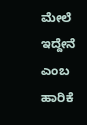ಮೇಲೆ ಇದ್ದೇನೆ ಎಂಬ ಹಾರಿಕೆ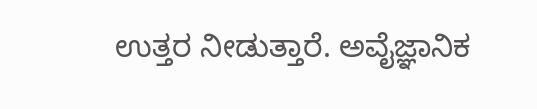ಉತ್ತರ ನೀಡುತ್ತಾರೆ. ಅವೈಜ್ಞಾನಿಕ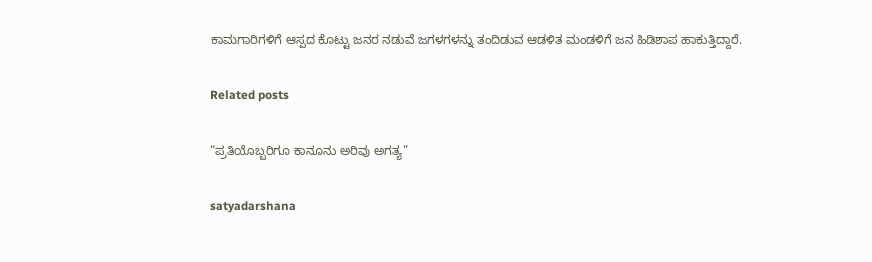ಕಾಮಗಾರಿಗಳಿಗೆ ಆಸ್ಪದ ಕೊಟ್ಟು ಜನರ ನಡುವೆ ಜಗಳಗಳನ್ನು ತಂದಿಡುವ ಆಡಳಿತ ಮಂಡಳಿಗೆ ಜನ ಹಿಡಿಶಾಪ ಹಾಕುತ್ತಿದ್ದಾರೆ.

Related posts

“ಪ್ರತಿಯೊಬ್ಬರಿಗೂ ಕಾನೂನು ಅರಿವು ಅಗತ್ಯ”

satyadarshana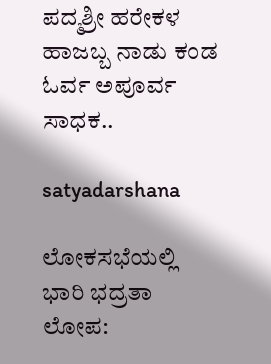ಪದ್ಮಶ್ರೀ ಹರೇಕಳ ಹಾಜಬ್ಬ ನಾಡು ಕಂಡ ಓರ್ವ ಅಪೂರ್ವ ಸಾಧಕ..

satyadarshana

ಲೋಕಸಭೆಯಲ್ಲಿ ಭಾರಿ ಭದ್ರತಾ ಲೋಪ: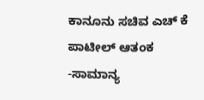ಕಾನೂನು ಸಚಿವ ಎಚ್‌ ಕೆ ಪಾಟೀಲ್‌ ಆತಂಕ -ಸಾಮಾನ್ಯ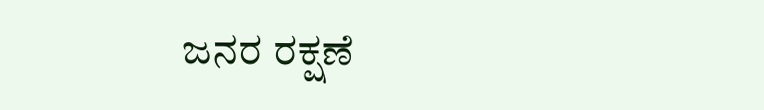ಜನರ ರಕ್ಷಣೆ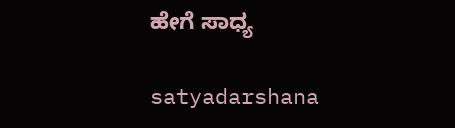ಹೇಗೆ ಸಾಧ್ಯ

satyadarshana